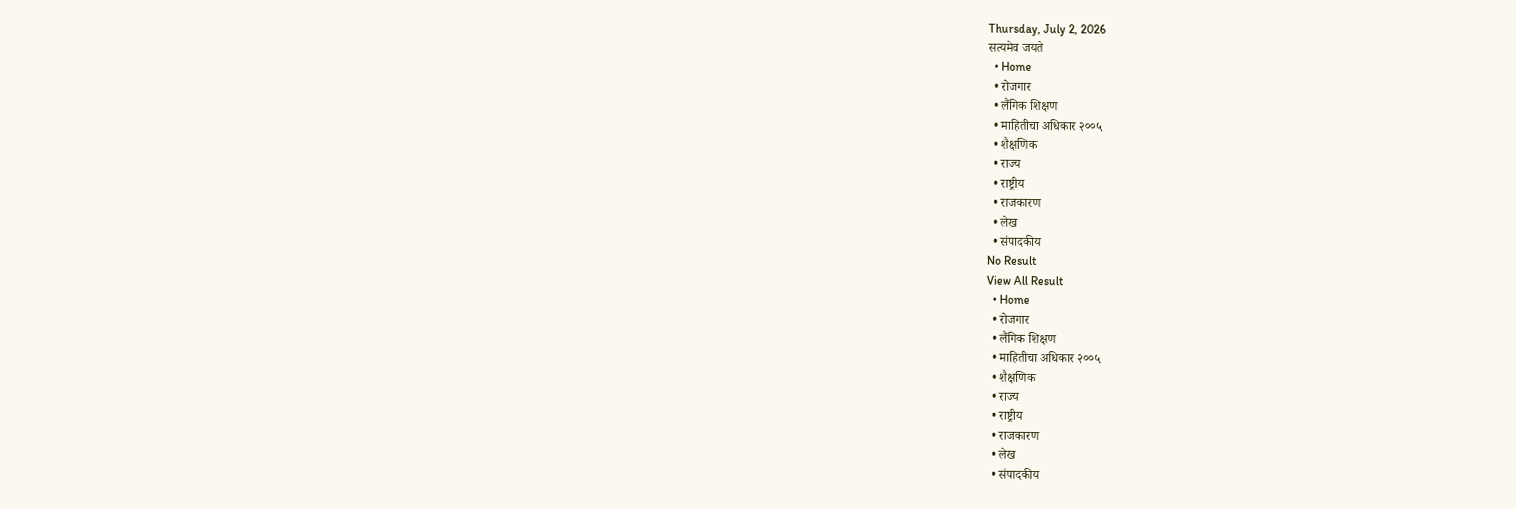Thursday, July 2, 2026
सत्यमेव जयते
  • Home
  • रोजगार
  • लैंगिक शिक्षण
  • माहितीचा अधिकार २००५
  • शैक्षणिक
  • राज्य
  • राष्ट्रीय
  • राजकारण
  • लेख
  • संपादकीय
No Result
View All Result
  • Home
  • रोजगार
  • लैंगिक शिक्षण
  • माहितीचा अधिकार २००५
  • शैक्षणिक
  • राज्य
  • राष्ट्रीय
  • राजकारण
  • लेख
  • संपादकीय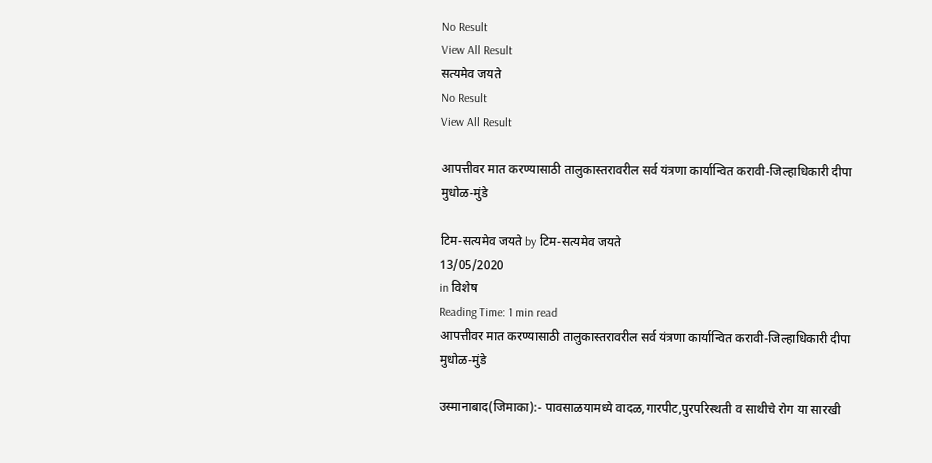No Result
View All Result
सत्यमेव जयते
No Result
View All Result

आपत्तीवर मात करण्यासाठी तालुकास्तरावरील सर्व यंत्रणा कार्यान्वित करावी-जिल्हाधिकारी दीपा मुधोळ-मुंडे

टिम-सत्यमेव जयते by टिम-सत्यमेव जयते
13/05/2020
in विशेष
Reading Time: 1 min read
आपत्तीवर मात करण्यासाठी तालुकास्तरावरील सर्व यंत्रणा कार्यान्वित करावी-जिल्हाधिकारी दीपा मुधोळ-मुंडे

उस्मानाबाद(जिमाका):- पावसाळयामध्ये वादळ,गारपीट,पुरपरिस्थती व साथीचे रोग या सारखी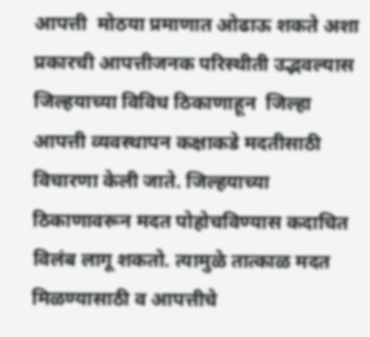आपत्ती  मोठया प्रमाणात ओढाऊ शकते अशा प्रकारची आपत्तीजनक परिस्थीती उद्भवल्यास जिल्हयाच्या विविध ठिकाणाहून  जिल्हा आपत्ती व्यवस्थापन कक्षाकडे मदतीसाठी विचारणा केली जाते. जिल्हयाच्या ठिकाणावरून मदत पोहोचविण्यास कदाचित विलंब लागू शकतो. त्यामुळे तात्काळ मदत मिळण्यासाठी व आपत्तीचे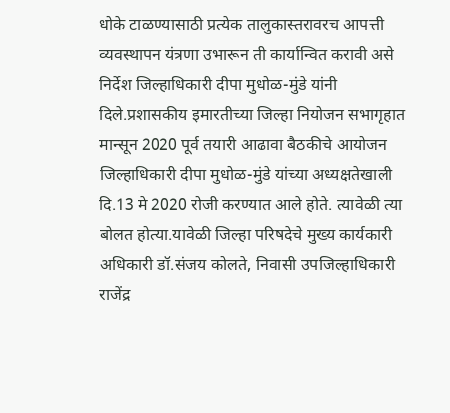धोके टाळण्यासाठी प्रत्येक तालुकास्तरावरच आपत्ती व्यवस्थापन यंत्रणा उभारून ती कार्यान्वित करावी असे निर्देश जिल्हाधिकारी दीपा मुधोळ-मुंडे यांनी दिले.प्रशासकीय इमारतीच्या जिल्हा नियोजन सभागृहात मान्सून 2020 पूर्व तयारी आढावा बैठकीचे आयोजन जिल्हाधिकारी दीपा मुधोळ-मुंडे यांच्या अध्यक्षतेखाली दि.13 मे 2020 रोजी करण्यात आले होते. त्यावेळी त्या बोलत होत्या.यावेळी जिल्हा परिषदेचे मुख्य कार्यकारी अधिकारी डॉ.संजय कोलते, निवासी उपजिल्हाधिकारी राजेंद्र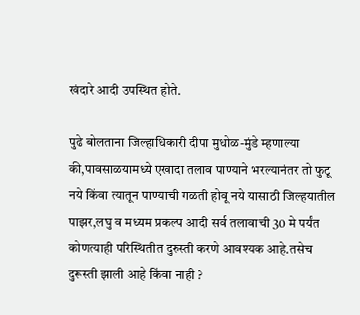खंदारे आदी उपस्थित होते.

पुढे बोलताना जिल्हाधिकारी दीपा मुधोळ-मुंडे म्हणाल्या की,पावसाळयामध्ये एखादा तलाव पाण्याने भरल्यानंतर तो फुटू नये किंवा त्यातून पाण्याची गळती होवू नये यासाठी जिल्हयातील पाझर,लघु व मध्यम प्रकल्प आदी सर्व तलावाची 30 मे पर्यंत कोणत्याही परिस्थितीत दुरुस्ती करणे आवश्यक आहे.तसेच दुरूस्ती झाली आहे किंवा नाही ?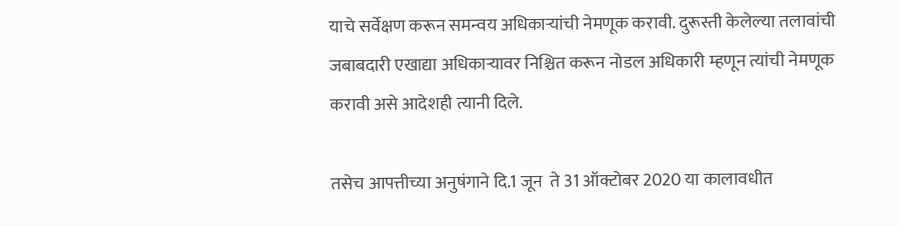याचे सर्वेक्षण करून समन्वय अधिकाऱ्यांची नेमणूक करावी. दुरूस्ती केलेल्या तलावांची जबाबदारी एखाद्या अधिकाऱ्यावर निश्चित करून नोडल अधिकारी म्हणून त्यांची नेमणूक करावी असे आदेशही त्यानी दिले.

तसेच आपत्तीच्या अनुषंगाने दि.1 जून  ते 31 ऑक्टोबर 2020 या कालावधीत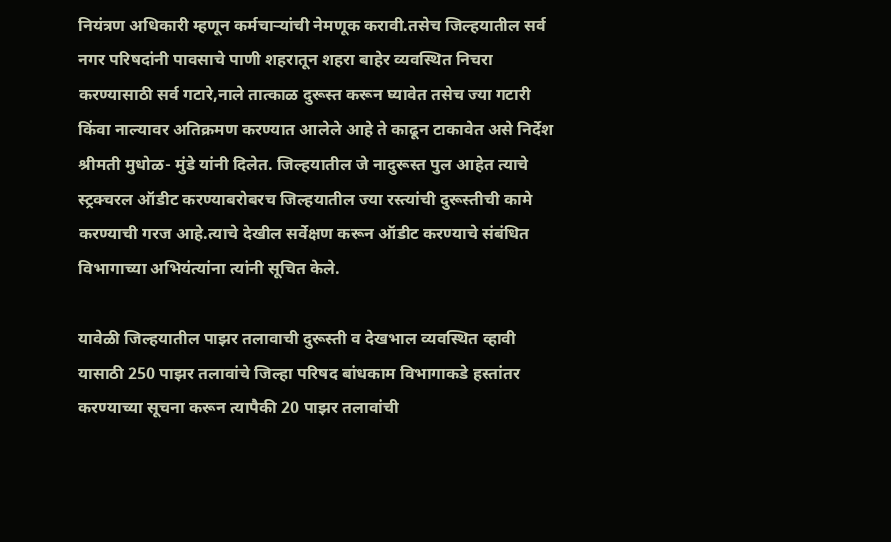नियंत्रण अधिकारी म्हणून कर्मचाऱ्यांची नेमणूक करावी.तसेच जिल्हयातील सर्व नगर परिषदांनी पावसाचे पाणी शहरातून शहरा बाहेर व्यवस्थित निचरा करण्यासाठी सर्व गटारे,नाले तात्काळ दुरूस्त करून घ्यावेत तसेच ज्या गटारी किंवा नाल्यावर अतिक्रमण करण्यात आलेले आहे ते काढून टाकावेत असे निर्देश श्रीमती मुधोळ- मुंडे यांनी दिलेत. जिल्हयातील जे नादुरूस्त पुल आहेत त्याचे स्ट्रक्चरल ऑडीट करण्याबरोबरच जिल्हयातील ज्या रस्त्यांची दुरूस्तीची कामे करण्याची गरज आहे.त्याचे देखील सर्वेक्षण करून ऑडीट करण्याचे संबंधित विभागाच्या अभियंत्यांना त्यांनी सूचित केले.

यावेळी जिल्हयातील पाझर तलावाची दुरूस्ती व देखभाल व्यवस्थित व्हावी यासाठी 250 पाझर तलावांचे जिल्हा परिषद बांधकाम विभागाकडे हस्तांतर करण्याच्या सूचना करून त्यापैकी 20 पाझर तलावांची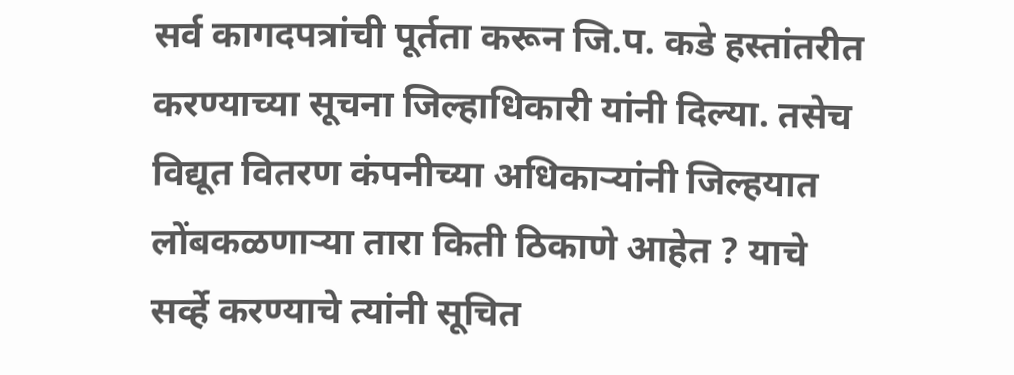सर्व कागदपत्रांची पूर्तता करून जि.प. कडे हस्तांतरीत करण्याच्या सूचना जिल्हाधिकारी यांनी दिल्या. तसेच विद्यूत वितरण कंपनीच्या अधिकाऱ्यांनी जिल्हयात लोंबकळणाऱ्या तारा किती ठिकाणे आहेत ? याचे सर्व्हे करण्याचे त्यांनी सूचित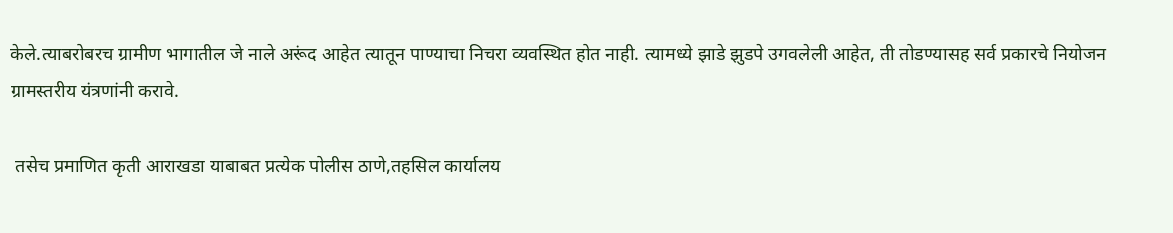केले.त्याबरोबरच ग्रामीण भागातील जे नाले अरूंद आहेत त्यातून पाण्याचा निचरा व्यवस्थित होत नाही. त्यामध्ये झाडे झुडपे उगवलेली आहेत, ती तोडण्यासह सर्व प्रकारचे नियोजन ग्रामस्तरीय यंत्रणांनी करावे.

 तसेच प्रमाणित कृती आराखडा याबाबत प्रत्येक पोलीस ठाणे,तहसिल कार्यालय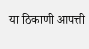या ठिकाणी आपत्ती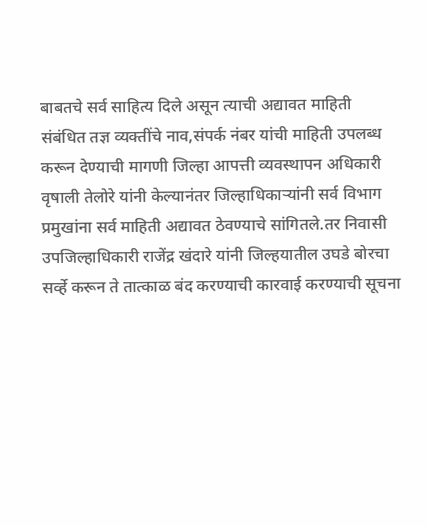बाबतचे सर्व साहित्य दिले असून त्याची अद्यावत माहिती संबंधित तज्ञ व्यक्तींचे नाव,संपर्क नंबर यांची माहिती उपलब्ध करून देण्याची मागणी जिल्हा आपत्ती व्यवस्थापन अधिकारी वृषाली तेलोरे यांनी केल्यानंतर जिल्हाधिकाऱ्यांनी सर्व विभाग प्रमुखांना सर्व माहिती अद्यावत ठेवण्याचे सांगितले.तर निवासी उपजिल्हाधिकारी राजेंद्र खंदारे यांनी जिल्हयातील उघडे बोरचा सर्व्हे करून ते तात्काळ बंद करण्याची कारवाई करण्याची सूचना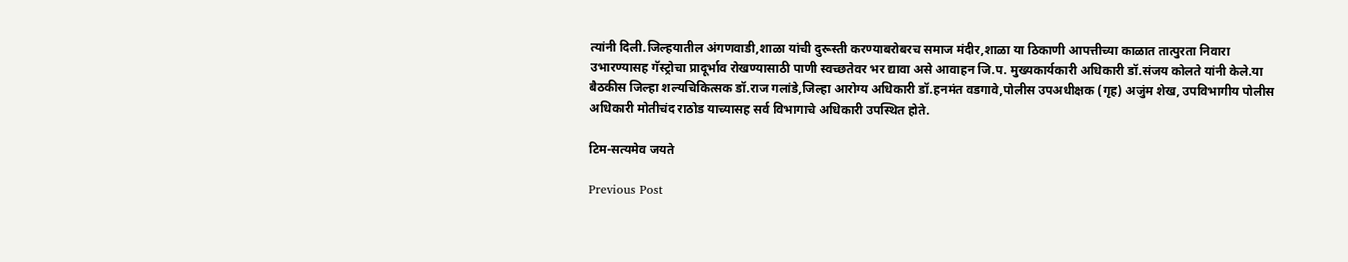त्यांनी दिली.जिल्हयातील अंगणवाडी,शाळा यांची दुरूस्ती करण्याबरोबरच समाज मंदीर,शाळा या ठिकाणी आपत्तीच्या काळात तात्पुरता निवारा उभारण्यासह गॅस्ट्रोचा प्रादूर्भाव रोखण्यासाठी पाणी स्वच्छतेवर भर द्यावा असे आवाहन जि.प. मुख्यकार्यकारी अधिकारी डॉ.संजय कोलते यांनी केले.या बैठकीस जिल्हा शल्यचिकित्सक डॉ.राज गलांडे,जिल्हा आरोग्य अधिकारी डॉ.हनमंत वडगावे,पोलीस उपअधीक्षक (गृह) अजुंम शेख, उपविभागीय पोलीस अधिकारी मोतीचंद राठोड याच्यासह सर्व विभागाचे अधिकारी उपस्थित होते.

टिम-सत्यमेव जयते

Previous Post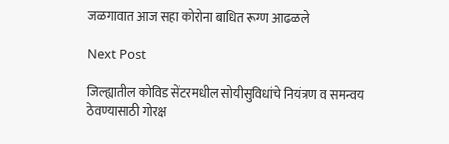जळगावात आज सहा कोरोना बाधित रूग्ण आढळले

Next Post

जिल्ह्यातील कोविड सेंटरमधील सोयीसुविधांचे नियंत्रण व समन्वय ठेवण्यासाठी गोरक्ष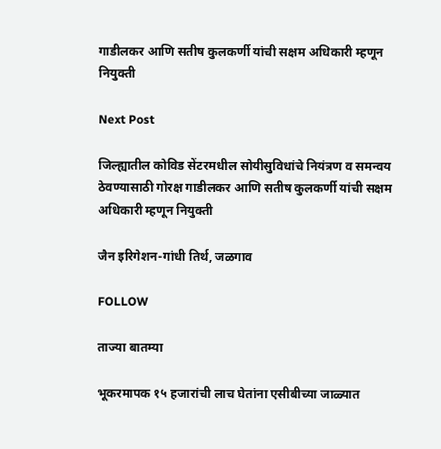गाडीलकर आणि सतीष कुलकर्णी यांची सक्षम अधिकारी म्हणून नियुक्ती

Next Post

जिल्ह्यातील कोविड सेंटरमधील सोयीसुविधांचे नियंत्रण व समन्वय ठेवण्यासाठी गोरक्ष गाडीलकर आणि सतीष कुलकर्णी यांची सक्षम अधिकारी म्हणून नियुक्ती

जैन इरिगेशन-गांधी तिर्थ, जळगाव

FOLLOW

ताज्या बातम्या

भूकरमापक १५ हजारांची लाच घेतांना एसीबीच्या जाळ्यात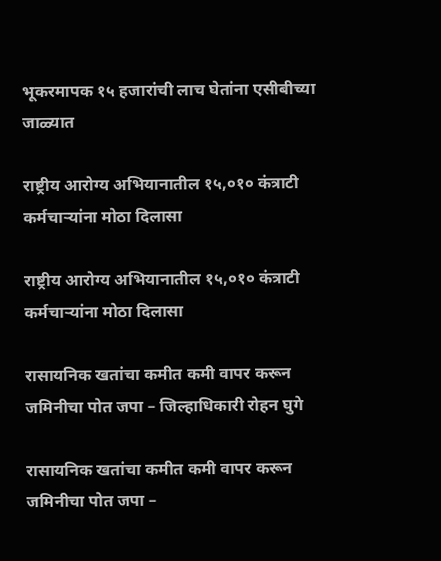भूकरमापक १५ हजारांची लाच घेतांना एसीबीच्या जाळ्यात

राष्ट्रीय आरोग्य अभियानातील १५,०१० कंत्राटी कर्मचाऱ्यांना मोठा दिलासा

राष्ट्रीय आरोग्य अभियानातील १५,०१० कंत्राटी कर्मचाऱ्यांना मोठा दिलासा

रासायनिक खतांचा कमीत कमी वापर करून जमिनीचा पोत जपा – जिल्हाधिकारी रोहन घुगे

रासायनिक खतांचा कमीत कमी वापर करून जमिनीचा पोत जपा –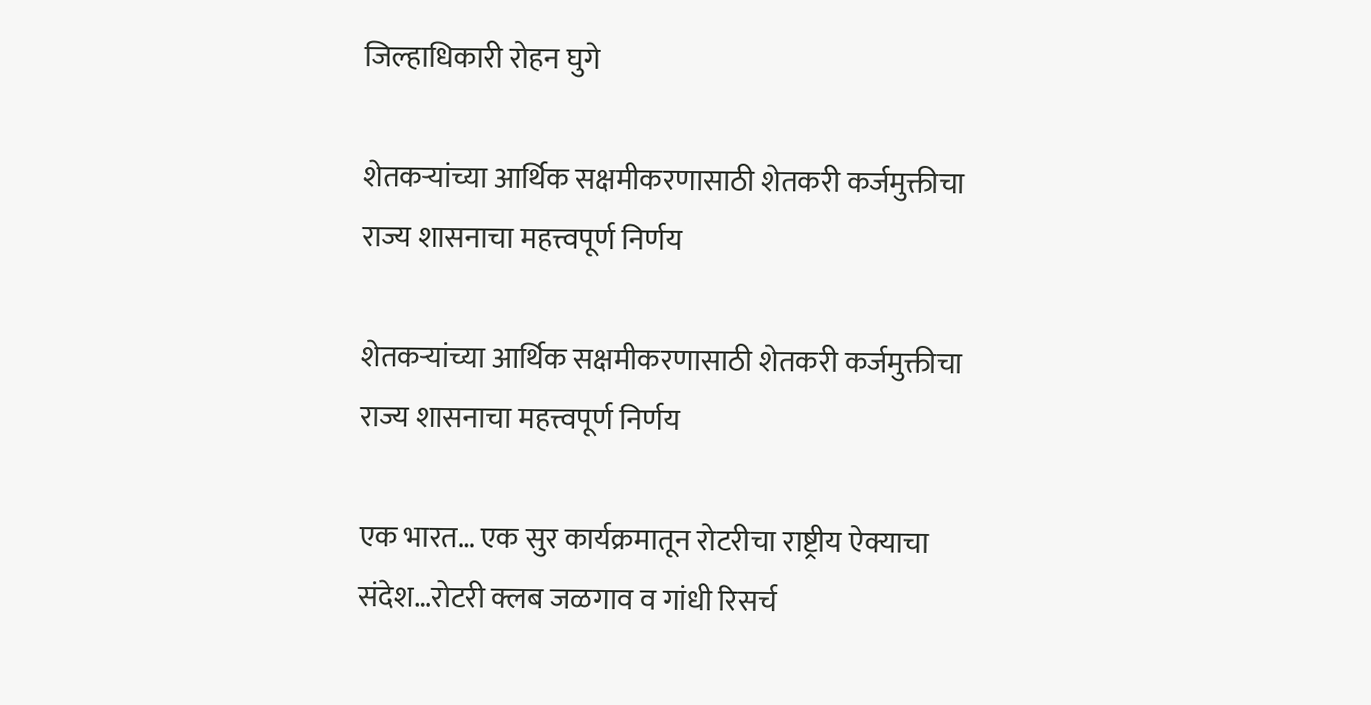जिल्हाधिकारी रोहन घुगे

शेतकऱ्यांच्या आर्थिक सक्षमीकरणासाठी शेतकरी कर्जमुक्तीचा राज्य शासनाचा महत्त्वपूर्ण निर्णय

शेतकऱ्यांच्या आर्थिक सक्षमीकरणासाठी शेतकरी कर्जमुक्तीचा राज्य शासनाचा महत्त्वपूर्ण निर्णय

एक भारत… एक सुर कार्यक्रमातून रोटरीचा राष्ट्रीय ऐक्याचा संदेश…रोटरी क्लब जळगाव व गांधी रिसर्च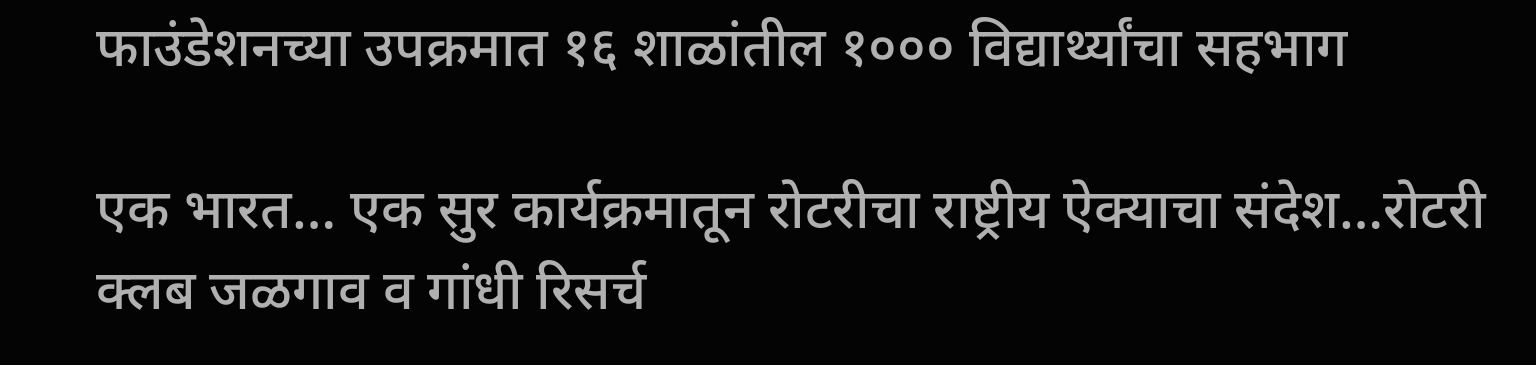फाउंडेशनच्या उपक्रमात १६ शाळांतील १००० विद्यार्थ्यांचा सहभाग

एक भारत… एक सुर कार्यक्रमातून रोटरीचा राष्ट्रीय ऐक्याचा संदेश…रोटरी क्लब जळगाव व गांधी रिसर्च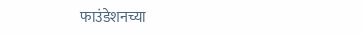फाउंडेशनच्या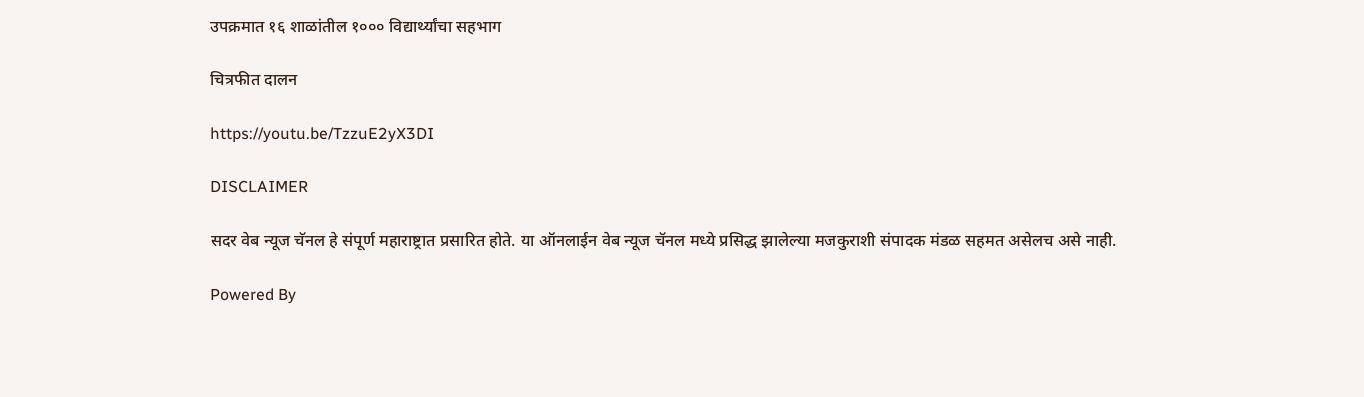उपक्रमात १६ शाळांतील १००० विद्यार्थ्यांचा सहभाग

चित्रफीत दालन

https://youtu.be/TzzuE2yX3DI

DISCLAIMER

सदर वेब न्यूज चॅनल हे संपूर्ण महाराष्ट्रात प्रसारित होते. या ऑनलाईन वेब न्यूज चॅनल मध्ये प्रसिद्ध झालेल्या मजकुराशी संपादक मंडळ सहमत असेलच असे नाही.

Powered By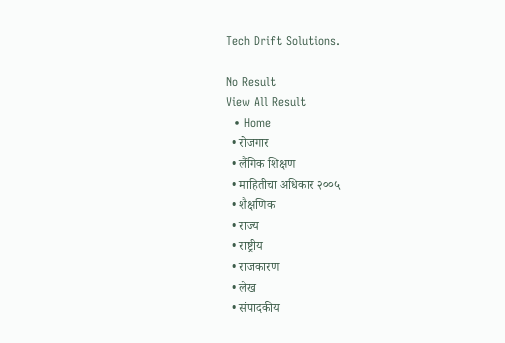Tech Drift Solutions.

No Result
View All Result
  • Home
  • रोजगार
  • लैंगिक शिक्षण
  • माहितीचा अधिकार २००५
  • शैक्षणिक
  • राज्य
  • राष्ट्रीय
  • राजकारण
  • लेख
  • संपादकीय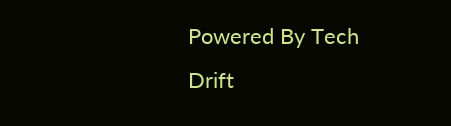Powered By Tech Drift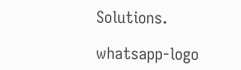Solutions.

whatsapp-logo